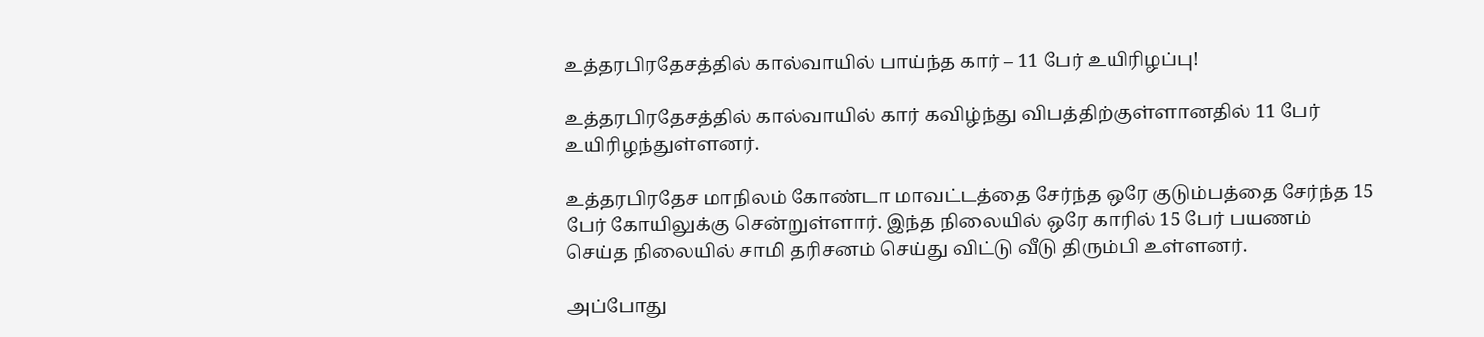உத்தரபிரதேசத்தில் கால்வாயில் பாய்ந்த கார் – 11 பேர் உயிரிழப்பு!

உத்தரபிரதேசத்தில் கால்வாயில் கார் கவிழ்ந்து விபத்திற்குள்ளானதில் 11 பேர் உயிரிழந்துள்ளனர்.

உத்தரபிரதேச மாநிலம் கோண்டா மாவட்டத்தை சேர்ந்த ஒரே குடும்பத்தை சேர்ந்த 15 பேர் கோயிலுக்கு சென்றுள்ளார். இந்த நிலையில் ஒரே காரில் 15 பேர் பயணம் செய்த நிலையில் சாமி தரிசனம் செய்து விட்டு வீடு திரும்பி உள்ளனர்.

அப்போது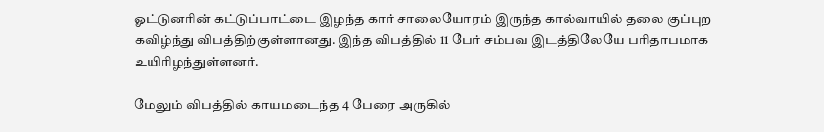ஓட்டுனரின் கட்டுப்பாட்டை இழந்த கார் சாலையோரம் இருந்த கால்வாயில் தலை குப்புற கவிழ்ந்து விபத்திற்குள்ளானது. இந்த விபத்தில் 11 பேர் சம்பவ இடத்திலேயே பரிதாபமாக உயிரிழந்துள்ளனர்.

மேலும் விபத்தில் காயமடைந்த 4 பேரை அருகில்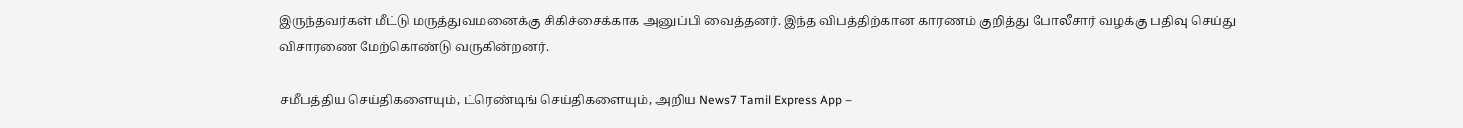இருந்தவர்கள் மீட்டு மருத்துவமனைக்கு சிகிச்சைக்காக அனுப்பி வைத்தனர். இந்த விபத்திற்கான காரணம் குறித்து போலீசார் வழக்கு பதிவு செய்து விசாரணை மேற்கொண்டு வருகின்றனர்.

சமீபத்திய செய்திகளையும், ட்ரெண்டிங் செய்திகளையும், அறிய News7 Tamil Express App –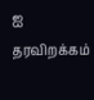ஐ தரவிறக்கம்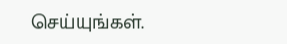செய்யுங்கள்.